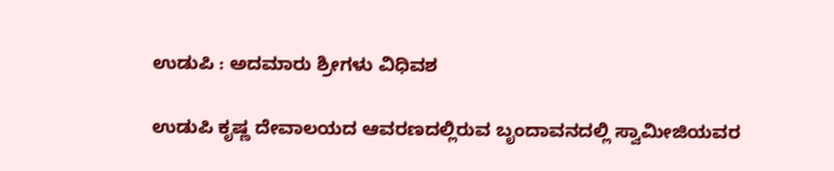ಉಡುಪಿ : ಅದಮಾರು ಶ್ರೀಗಳು ವಿಧಿವಶ

ಉಡುಪಿ ಕೃಷ್ಣ ದೇವಾಲಯದ ಆವರಣದಲ್ಲಿರುವ ಬೃಂದಾವನದಲ್ಲಿ ಸ್ವಾಮೀಜಿಯವರ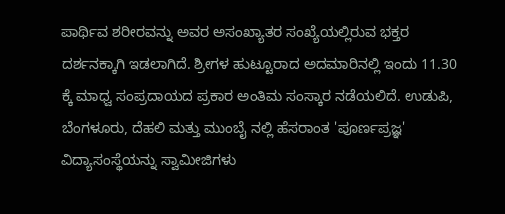ಪಾರ್ಥಿವ ಶರೀರವನ್ನು ಅವರ ಅಸಂಖ್ಯಾತರ ಸಂಖ್ಯೆಯಲ್ಲಿರುವ ಭಕ್ತರ ದರ್ಶನಕ್ಕಾಗಿ ಇಡಲಾಗಿದೆ. ಶ್ರೀಗಳ ಹುಟ್ಟೂರಾದ ಅದಮಾರಿನಲ್ಲಿ ಇಂದು 11.30 ಕ್ಕೆ ಮಾಧ್ವ ಸಂಪ್ರದಾಯದ ಪ್ರಕಾರ ಅಂತಿಮ ಸಂಸ್ಕಾರ ನಡೆಯಲಿದೆ. ಉಡುಪಿ, ಬೆಂಗಳೂರು, ದೆಹಲಿ ಮತ್ತು ಮುಂಬೈ ನಲ್ಲಿ ಹೆಸರಾಂತ 'ಪೂರ್ಣಪ್ರಜ್ಞ' ವಿದ್ಯಾಸಂಸ್ಥೆಯನ್ನು ಸ್ವಾಮೀಜಿಗಳು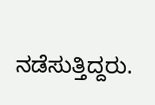ನಡೆಸುತ್ತಿದ್ದರು.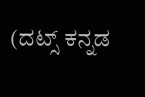(ದಟ್ಸ್ ಕನ್ನಡ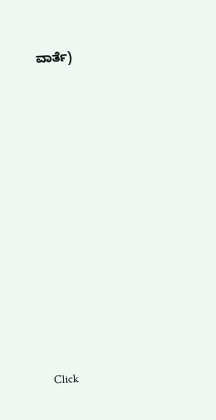ವಾರ್ತೆ)











Click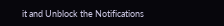it and Unblock the Notifications